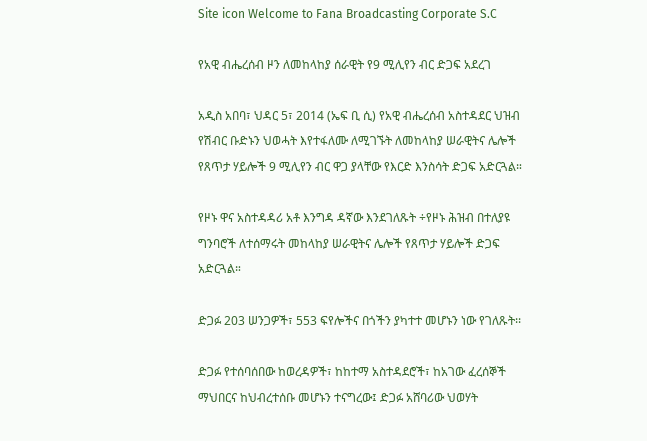Site icon Welcome to Fana Broadcasting Corporate S.C

የአዊ ብሔረሰብ ዞን ለመከላከያ ሰራዊት የ9 ሚሊየን ብር ድጋፍ አደረገ

አዲስ አበባ፣ ህዳር 5፣ 2014 (ኤፍ ቢ ሲ) የአዊ ብሔረሰብ አስተዳደር ህዝብ የሽብር ቡድኑን ህወሓት እየተፋለሙ ለሚገኙት ለመከላከያ ሠራዊትና ሌሎች የጸጥታ ሃይሎች 9 ሚሊየን ብር ዋጋ ያላቸው የእርድ እንስሳት ድጋፍ አድርጓል።

የዞኑ ዋና አስተዳዳሪ አቶ እንግዳ ዳኛው እንደገለጹት ÷የዞኑ ሕዝብ በተለያዩ ግንባሮች ለተሰማሩት መከላከያ ሠራዊትና ሌሎች የጸጥታ ሃይሎች ድጋፍ አድርጓል።

ድጋፉ 203 ሠንጋዎች፣ 553 ፍየሎችና በጎችን ያካተተ መሆኑን ነው የገለጹት፡፡

ድጋፉ የተሰባሰበው ከወረዳዎች፣ ከከተማ አስተዳደሮች፣ ከአገው ፈረሰኞች ማህበርና ከህብረተሰቡ መሆኑን ተናግረው፤ ድጋፉ አሸባሪው ህወሃት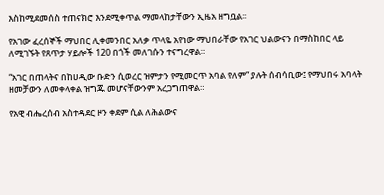እስከሚደመሰስ ተጠናክሮ እንደሚቀጥል ማመላከታቸውን ኢዜአ ዘግቧል፡፡

የአገው ፈረሰኞች ማህበር ሊቀመንበር አለቃ ጥላዬ አየነው ማህበራቸው የአገር ህልውናን በማስከበር ላይ ለሚገኙት የጸጥታ ሃይሎች 120 በጎች መለገሱን ተናግረዋል።

“አገር በጠላትና በከሀዲው ቡድን ሲወረር ዝምታን የሚመርጥ አባል የለም” ያሉት ሰብሳቢው፤ የማህበሩ አባላት ዘመቻውን ለመቀላቀል ዝግጁ መሆናቸውንም አረጋግጠዋል።

የአዊ ብሔረሰብ አስተዳደር ዞን ቀደም ሲል ለሕልውና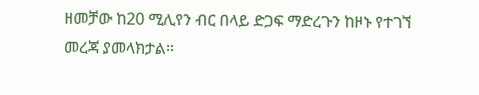ዘመቻው ከ20 ሚሊየን ብር በላይ ድጋፍ ማድረጉን ከዞኑ የተገኘ መረጃ ያመላክታል።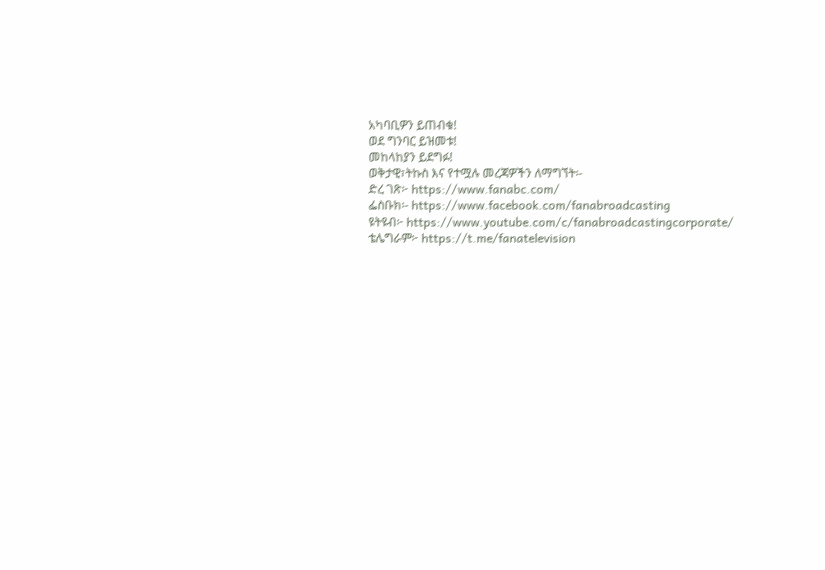አካባቢዎን ይጠብቁ!
ወደ ግንባር ይዝመቱ!
መከላከያን ይደግፉ!
ወቅታዊ፣ትኩስ እና የተሟሉ መረጃዎችን ለማግኘት፡-
ድረ ገጽ፦ https://www.fanabc.com/
ፌስቡክ፡- https://www.facebook.com/fanabroadcasting
ዩትዩብ፦ https://www.youtube.com/c/fanabroadcastingcorporate/
ቴሌግራም፦ https://t.me/fanatelevision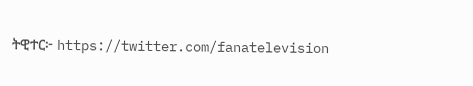ትዊተር፦ https://twitter.com/fanatelevision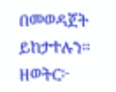በመወዳጀት ይከታተሉን፡፡
ዘወትር፦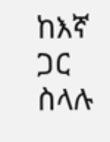ከእኛ ጋር ስላሉ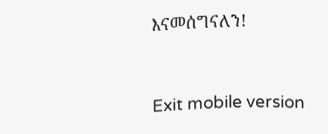እናመሰግናለን!


Exit mobile version